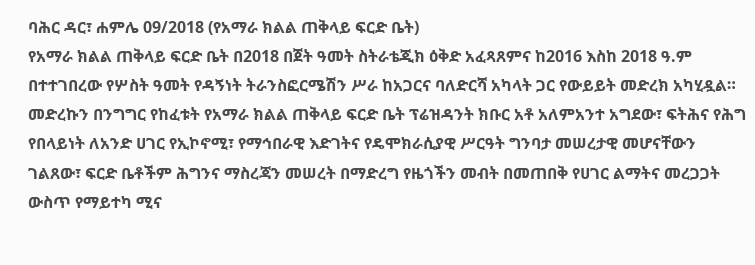ባሕር ዳር፣ ሐምሌ 09/2018 (የአማራ ክልል ጠቅላይ ፍርድ ቤት)
የአማራ ክልል ጠቅላይ ፍርድ ቤት በ2018 በጀት ዓመት ስትራቴጂክ ዕቅድ አፈጻጸምና ከ2016 እስከ 2018 ዓ.ም በተተገበረው የሦስት ዓመት የዳኝነት ትራንስፎርሜሽን ሥራ ከአጋርና ባለድርሻ አካላት ጋር የውይይት መድረክ አካሂዷል።
መድረኩን በንግግር የከፈቱት የአማራ ክልል ጠቅላይ ፍርድ ቤት ፕሬዝዳንት ክቡር አቶ አለምአንተ አግደው፣ ፍትሕና የሕግ የበላይነት ለአንድ ሀገር የኢኮኖሚ፣ የማኅበራዊ እድገትና የዴሞክራሲያዊ ሥርዓት ግንባታ መሠረታዊ መሆናቸውን ገልጸው፣ ፍርድ ቤቶችም ሕግንና ማስረጃን መሠረት በማድረግ የዜጎችን መብት በመጠበቅ የሀገር ልማትና መረጋጋት ውስጥ የማይተካ ሚና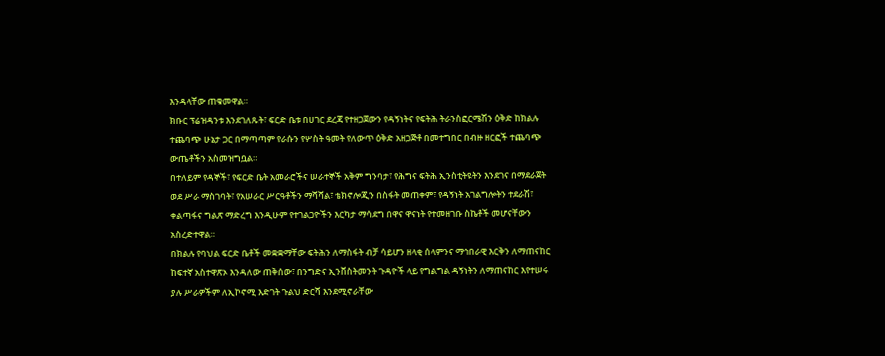እንዳላቸው ጠቁመዋል።
ክቡር ፕሬዝዳንቱ እንደገለጹት፣ ፍርድ ቤቱ በሀገር ደረጃ የተዘጋጀውን የዳኝነትና የፍትሕ ትራንስፎርሜሽን ዕቅድ ከክልሉ ተጨባጭ ሁኔታ ጋር በማጣጣም የራሱን የሦስት ዓመት የለውጥ ዕቅድ አዘጋጅቶ በመተግበር በብዙ ዘርፎች ተጨባጭ ውጤቶችን አስመዝግቧል።
በተለይም የዳኞች፣ የፍርድ ቤት አመራሮችና ሠራተኞች አቅም ግንባታ፣ የሕግና ፍትሕ ኢንስቲትዩትን እንደገና በማደራጀት ወደ ሥራ ማስገባት፣ የአሠራር ሥርዓቶችን ማሻሻል፣ ቴክኖሎጂን በስፋት መጠቀም፣ የዳኝነት አገልግሎትን ተደራሽ፣ ቀልጣፋና ግልጽ ማድረግ እንዲሁም የተገልጋዮችን እርካታ ማሳደግ በዋና ዋናነት የተመዘገቡ ስኬቶች መሆናቸውን አስረድተዋል።
በክልሉ የባህል ፍርድ ቤቶች መቋቋማቸው ፍትሕን ለማስፋት ብቻ ሳይሆን ዘላቂ ሰላምንና ማኅበራዊ እርቅን ለማጠናከር ከፍተኛ አስተዋጽኦ እንዳለው ጠቅሰው፣ በንግድና ኢንቨስትመንት ጉዳዮች ላይ የግልግል ዳኝነትን ለማጠናከር እየተሠሩ ያሉ ሥራዎችም ለኢኮኖሚ እድገት ጉልህ ድርሻ እንደሚኖራቸው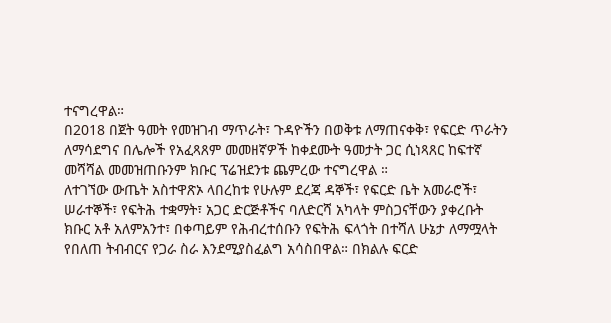ተናግረዋል።
በ2018 በጀት ዓመት የመዝገብ ማጥራት፣ ጉዳዮችን በወቅቱ ለማጠናቀቅ፣ የፍርድ ጥራትን ለማሳደግና በሌሎች የአፈጻጸም መመዘኛዎች ከቀደሙት ዓመታት ጋር ሲነጻጸር ከፍተኛ መሻሻል መመዝጠቡንም ክቡር ፕሬዝደንቱ ጨምረው ተናግረዋል ።
ለተገኘው ውጤት አስተዋጽኦ ላበረከቱ የሁሉም ደረጃ ዳኞች፣ የፍርድ ቤት አመራሮች፣ ሠራተኞች፣ የፍትሕ ተቋማት፣ አጋር ድርጅቶችና ባለድርሻ አካላት ምስጋናቸውን ያቀረቡት ክቡር አቶ አለምአንተ፣ በቀጣይም የሕብረተሰቡን የፍትሕ ፍላጎት በተሻለ ሁኔታ ለማሟላት የበለጠ ትብብርና የጋራ ስራ እንደሚያስፈልግ አሳስበዋል። በክልሉ ፍርድ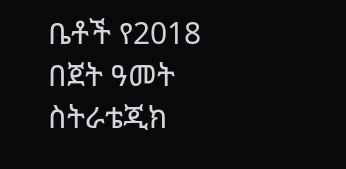ቤቶች የ2018 በጀት ዓመት ስትራቴጂክ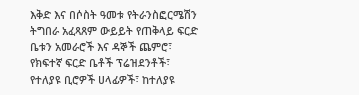እቅድ እና በሶስት ዓመቱ የትራንስፎርሜሽን ትግበራ አፈጻጸም ውይይት የጠቅላይ ፍርድ ቤቱን አመራሮች እና ዳኞች ጨምሮ፣ የክፍተኛ ፍርድ ቤቶች ፕሬዝደንቶች፣ የተለያዩ ቢሮዎች ሀላፊዎች፣ ከተለያዩ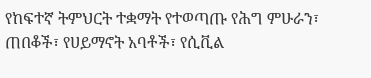የከፍተኛ ትምህርት ተቋማት የተወጣጡ የሕግ ምሁራን፣ ጠበቆች፣ የሀይማኖት አባቶች፣ የሲቪል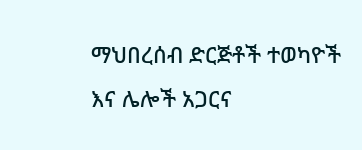ማህበረሰብ ድርጅቶች ተወካዮች እና ሌሎች አጋርና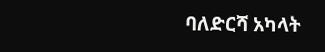ባለድርሻ አካላት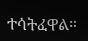ተሳትፈዋል።